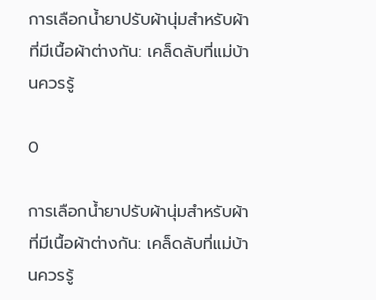การเลือกน้ำยาปรับผ้านุ่มสำหรับผ้าที่มีเนื้อผ้าต่างกัน: เคล็ดลับที่แม่บ้านควรรู้

0

การเลือกน้ำยาปรับผ้านุ่มสำหรับผ้าที่มีเนื้อผ้าต่างกัน: เคล็ดลับที่แม่บ้านควรรู้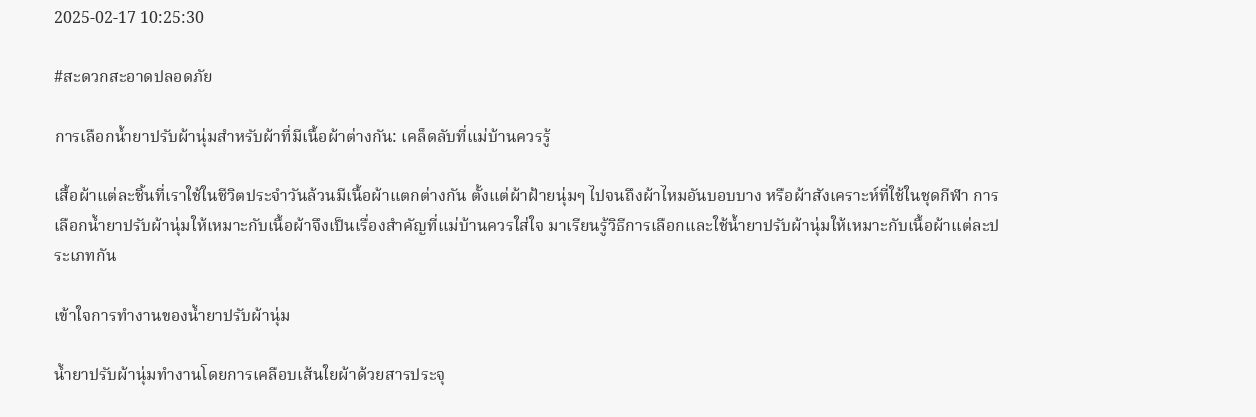2025-02-17 10:25:30

#สะดวกสะอาดปลอดภัย

การเลือกน้ำยาปรับผ้านุ่มสำหรับผ้าที่มีเนื้อผ้าต่างกัน: เคล็ดลับที่แม่บ้านควรรู้

เสื้อผ้าแต่ละชิ้นที่เราใช้ในชีวิตประจำวันล้วนมีเนื้อผ้าแตกต่างกัน ตั้งแต่ผ้าฝ้ายนุ่มๆ ไปจนถึงผ้าไหมอันบอบบาง หรือผ้าสังเคราะห์ที่ใช้ในชุดกีฬา การเลือกน้ำยาปรับผ้านุ่มให้เหมาะกับเนื้อผ้าจึงเป็นเรื่องสำคัญที่แม่บ้านควรใส่ใจ มาเรียนรู้วิธีการเลือกและใช้น้ำยาปรับผ้านุ่มให้เหมาะกับเนื้อผ้าแต่ละประเภทกัน

เข้าใจการทำงานของน้ำยาปรับผ้านุ่ม

น้ำยาปรับผ้านุ่มทำงานโดยการเคลือบเส้นใยผ้าด้วยสารประจุ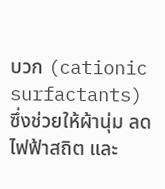บวก (cationic surfactants) ซึ่งช่วยให้ผ้านุ่ม ลดไฟฟ้าสถิต และ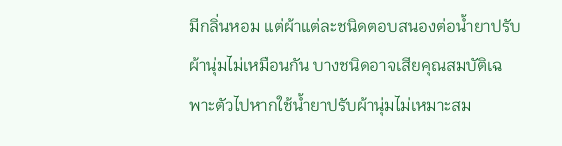มีกลิ่นหอม แต่ผ้าแต่ละชนิดตอบสนองต่อน้ำยาปรับผ้านุ่มไม่เหมือนกัน บางชนิดอาจเสียคุณสมบัติเฉพาะตัวไปหากใช้น้ำยาปรับผ้านุ่มไม่เหมาะสม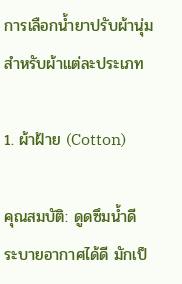การเลือกน้ำยาปรับผ้านุ่มสำหรับผ้าแต่ละประเภท

1. ผ้าฝ้าย (Cotton)

คุณสมบัติ: ดูดซึมน้ำดี ระบายอากาศได้ดี มักเป็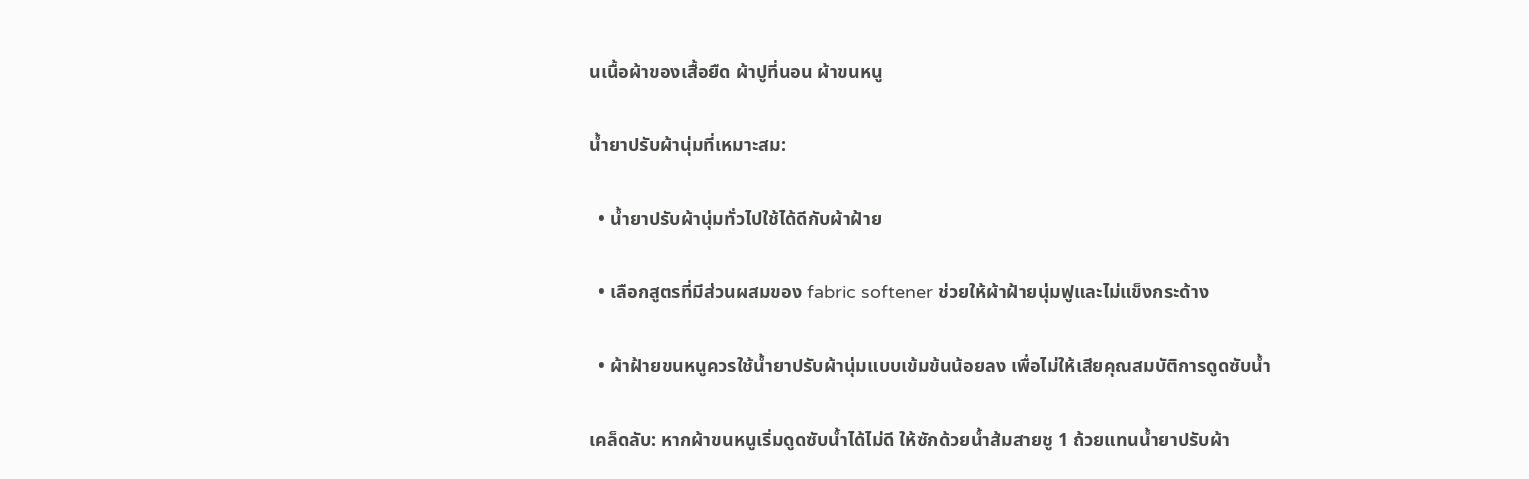นเนื้อผ้าของเสื้อยืด ผ้าปูที่นอน ผ้าขนหนู

น้ำยาปรับผ้านุ่มที่เหมาะสม:

  • น้ำยาปรับผ้านุ่มทั่วไปใช้ได้ดีกับผ้าฝ้าย

  • เลือกสูตรที่มีส่วนผสมของ fabric softener ช่วยให้ผ้าฝ้ายนุ่มฟูและไม่แข็งกระด้าง

  • ผ้าฝ้ายขนหนูควรใช้น้ำยาปรับผ้านุ่มแบบเข้มข้นน้อยลง เพื่อไม่ให้เสียคุณสมบัติการดูดซับน้ำ

เคล็ดลับ: หากผ้าขนหนูเริ่มดูดซับน้ำได้ไม่ดี ให้ซักด้วยน้ำส้มสายชู 1 ถ้วยแทนน้ำยาปรับผ้า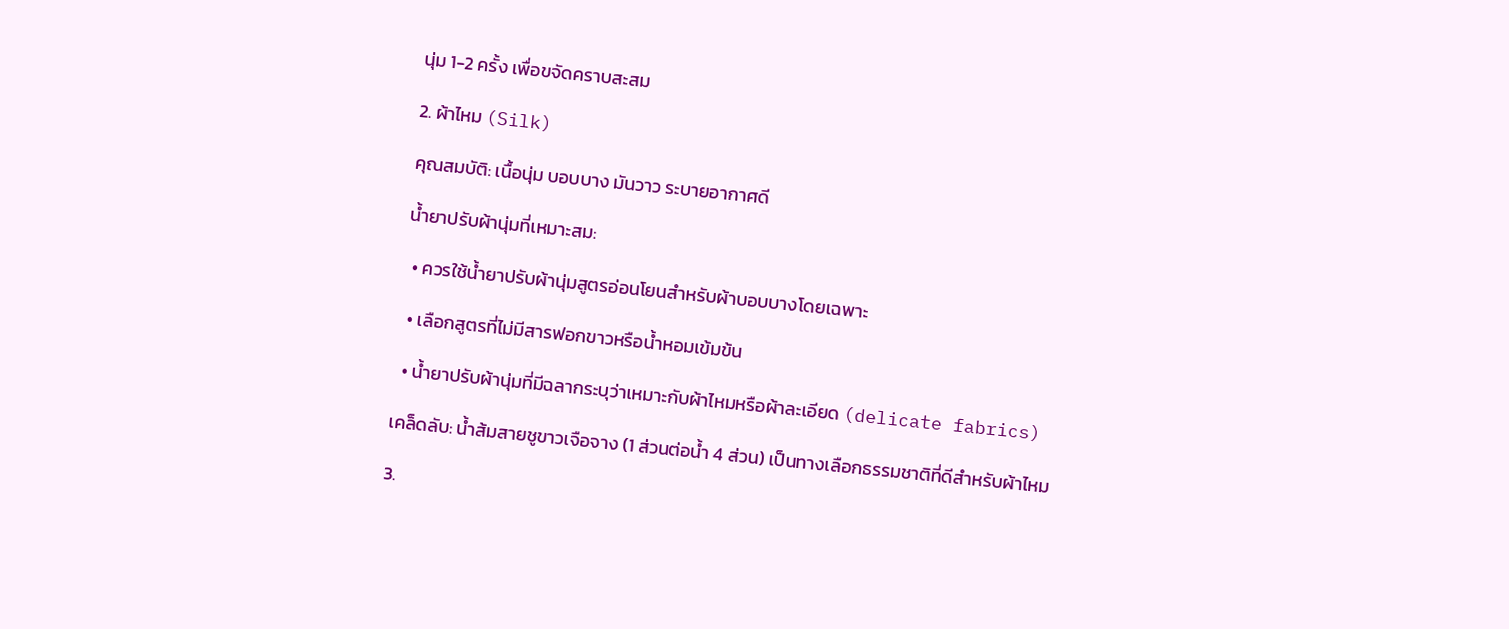นุ่ม 1-2 ครั้ง เพื่อขจัดคราบสะสม

2. ผ้าไหม (Silk)

คุณสมบัติ: เนื้อนุ่ม บอบบาง มันวาว ระบายอากาศดี

น้ำยาปรับผ้านุ่มที่เหมาะสม:

  • ควรใช้น้ำยาปรับผ้านุ่มสูตรอ่อนโยนสำหรับผ้าบอบบางโดยเฉพาะ

  • เลือกสูตรที่ไม่มีสารฟอกขาวหรือน้ำหอมเข้มข้น

  • น้ำยาปรับผ้านุ่มที่มีฉลากระบุว่าเหมาะกับผ้าไหมหรือผ้าละเอียด (delicate fabrics)

เคล็ดลับ: น้ำส้มสายชูขาวเจือจาง (1 ส่วนต่อน้ำ 4 ส่วน) เป็นทางเลือกธรรมชาติที่ดีสำหรับผ้าไหม

3.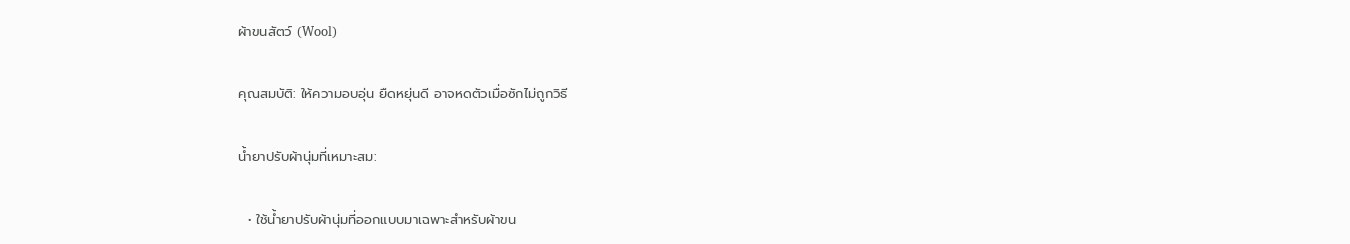ผ้าขนสัตว์ (Wool)

คุณสมบัติ: ให้ความอบอุ่น ยืดหยุ่นดี อาจหดตัวเมื่อซักไม่ถูกวิธี

น้ำยาปรับผ้านุ่มที่เหมาะสม:

  • ใช้น้ำยาปรับผ้านุ่มที่ออกแบบมาเฉพาะสำหรับผ้าขน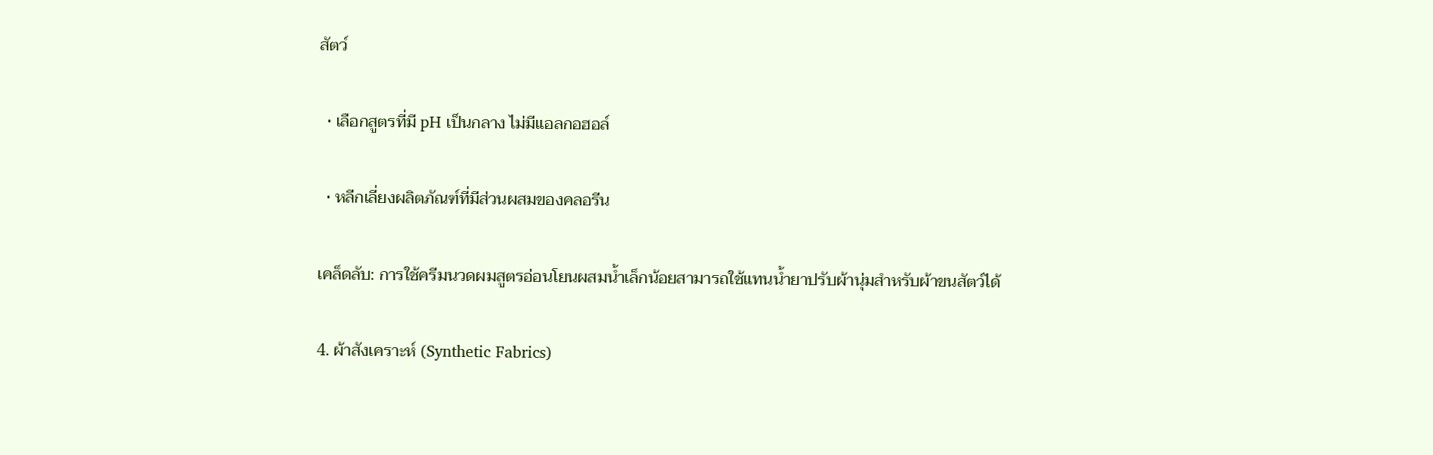สัตว์

  • เลือกสูตรที่มี pH เป็นกลาง ไม่มีแอลกอฮอล์

  • หลีกเลี่ยงผลิตภัณฑ์ที่มีส่วนผสมของคลอรีน

เคล็ดลับ: การใช้ครีมนวดผมสูตรอ่อนโยนผสมน้ำเล็กน้อยสามารถใช้แทนน้ำยาปรับผ้านุ่มสำหรับผ้าขนสัตว์ได้

4. ผ้าสังเคราะห์ (Synthetic Fabrics)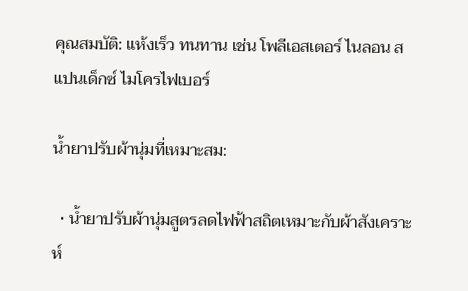คุณสมบัติ: แห้งเร็ว ทนทาน เช่น โพลีเอสเตอร์ ไนลอน สแปนเด็กซ์ ไมโครไฟเบอร์

น้ำยาปรับผ้านุ่มที่เหมาะสม:

  • น้ำยาปรับผ้านุ่มสูตรลดไฟฟ้าสถิตเหมาะกับผ้าสังเคราะห์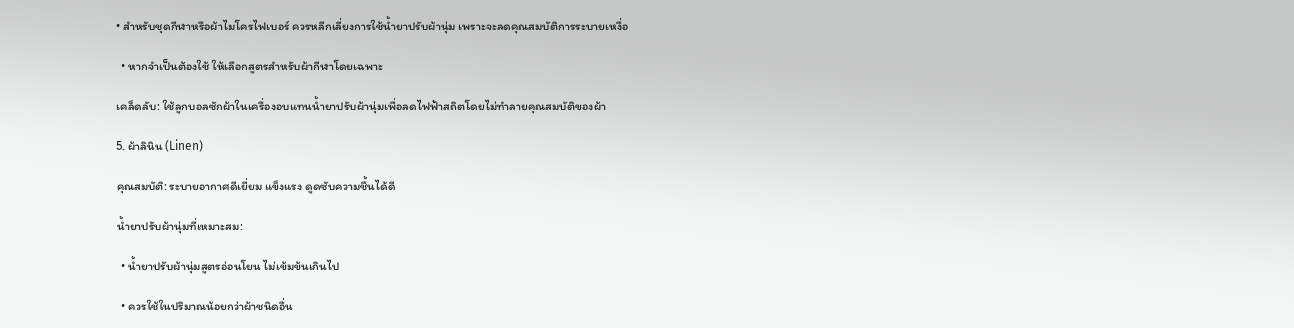• สำหรับชุดกีฬาหรือผ้าไมโครไฟเบอร์ ควรหลีกเลี่ยงการใช้น้ำยาปรับผ้านุ่ม เพราะจะลดคุณสมบัติการระบายเหงื่อ

  • หากจำเป็นต้องใช้ ให้เลือกสูตรสำหรับผ้ากีฬาโดยเฉพาะ

เคล็ดลับ: ใช้ลูกบอลซักผ้าในเครื่องอบแทนน้ำยาปรับผ้านุ่มเพื่อลดไฟฟ้าสถิตโดยไม่ทำลายคุณสมบัติของผ้า

5. ผ้าลินิน (Linen)

คุณสมบัติ: ระบายอากาศดีเยี่ยม แข็งแรง ดูดซับความชื้นได้ดี

น้ำยาปรับผ้านุ่มที่เหมาะสม:

  • น้ำยาปรับผ้านุ่มสูตรอ่อนโยน ไม่เข้มข้นเกินไป

  • ควรใช้ในปริมาณน้อยกว่าผ้าชนิดอื่น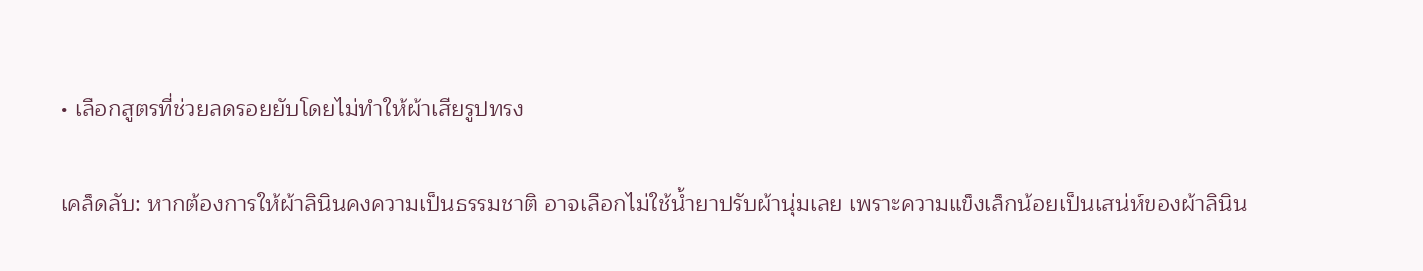• เลือกสูตรที่ช่วยลดรอยยับโดยไม่ทำให้ผ้าเสียรูปทรง

เคล็ดลับ: หากต้องการให้ผ้าลินินคงความเป็นธรรมชาติ อาจเลือกไม่ใช้น้ำยาปรับผ้านุ่มเลย เพราะความแข็งเล็กน้อยเป็นเสน่ห์ของผ้าลินิน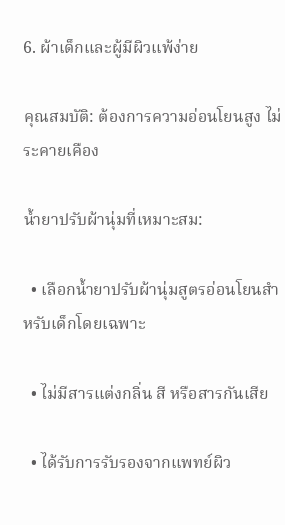6. ผ้าเด็กและผู้มีผิวแพ้ง่าย

คุณสมบัติ: ต้องการความอ่อนโยนสูง ไม่ระคายเคือง

น้ำยาปรับผ้านุ่มที่เหมาะสม:

  • เลือกน้ำยาปรับผ้านุ่มสูตรอ่อนโยนสำหรับเด็กโดยเฉพาะ

  • ไม่มีสารแต่งกลิ่น สี หรือสารกันเสีย

  • ได้รับการรับรองจากแพทย์ผิว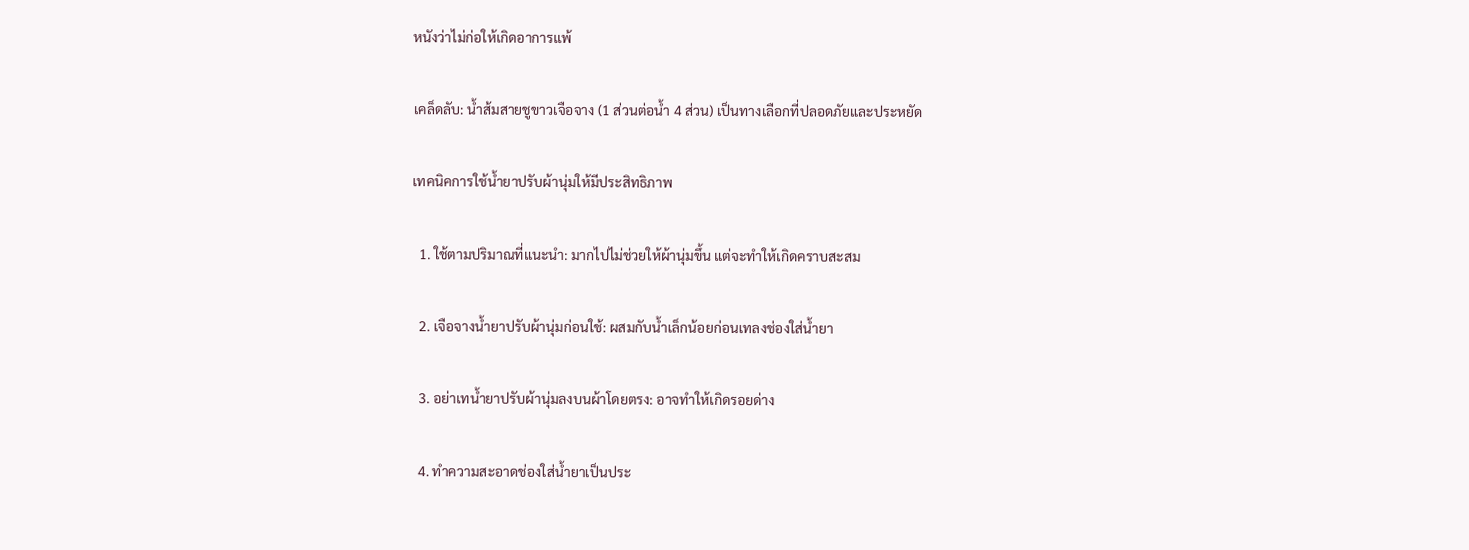หนังว่าไม่ก่อให้เกิดอาการแพ้

เคล็ดลับ: น้ำส้มสายชูขาวเจือจาง (1 ส่วนต่อน้ำ 4 ส่วน) เป็นทางเลือกที่ปลอดภัยและประหยัด

เทคนิคการใช้น้ำยาปรับผ้านุ่มให้มีประสิทธิภาพ

  1. ใช้ตามปริมาณที่แนะนำ: มากไปไม่ช่วยให้ผ้านุ่มขึ้น แต่จะทำให้เกิดคราบสะสม

  2. เจือจางน้ำยาปรับผ้านุ่มก่อนใช้: ผสมกับน้ำเล็กน้อยก่อนเทลงช่องใส่น้ำยา

  3. อย่าเทน้ำยาปรับผ้านุ่มลงบนผ้าโดยตรง: อาจทำให้เกิดรอยด่าง

  4. ทำความสะอาดช่องใส่น้ำยาเป็นประ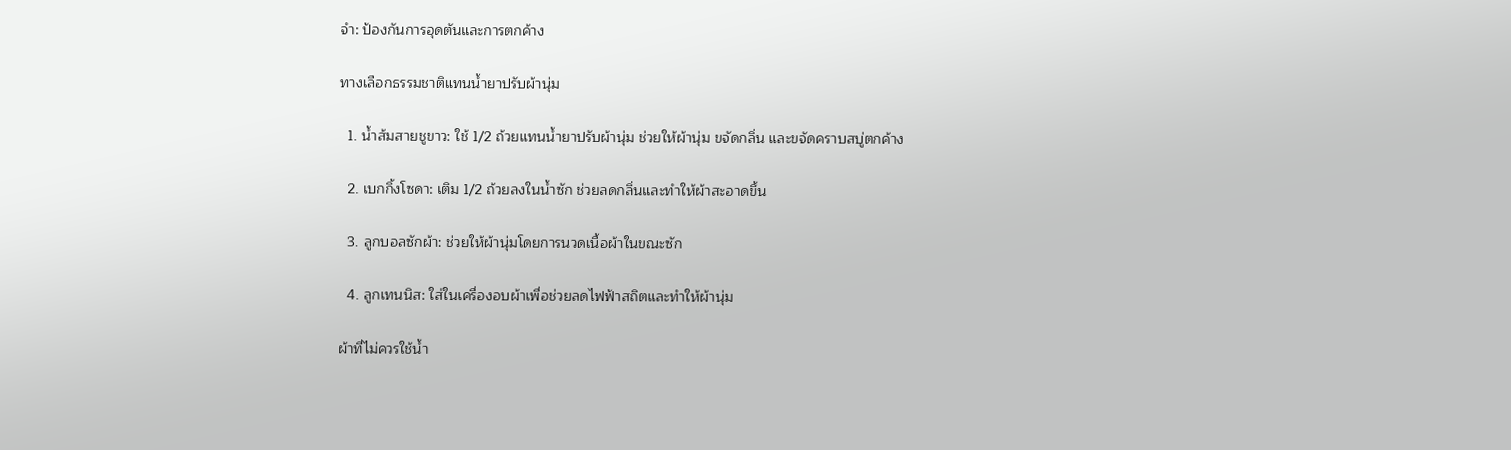จำ: ป้องกันการอุดตันและการตกค้าง

ทางเลือกธรรมชาติแทนน้ำยาปรับผ้านุ่ม

  1. น้ำส้มสายชูขาว: ใช้ 1/2 ถ้วยแทนน้ำยาปรับผ้านุ่ม ช่วยให้ผ้านุ่ม ขจัดกลิ่น และขจัดคราบสบู่ตกค้าง

  2. เบกกิ้งโซดา: เติม 1/2 ถ้วยลงในน้ำซัก ช่วยลดกลิ่นและทำให้ผ้าสะอาดขึ้น

  3. ลูกบอลซักผ้า: ช่วยให้ผ้านุ่มโดยการนวดเนื้อผ้าในขณะซัก

  4. ลูกเทนนิส: ใส่ในเครื่องอบผ้าเพื่อช่วยลดไฟฟ้าสถิตและทำให้ผ้านุ่ม

ผ้าที่ไม่ควรใช้น้ำ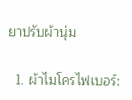ยาปรับผ้านุ่ม

  1. ผ้าไมโครไฟเบอร์: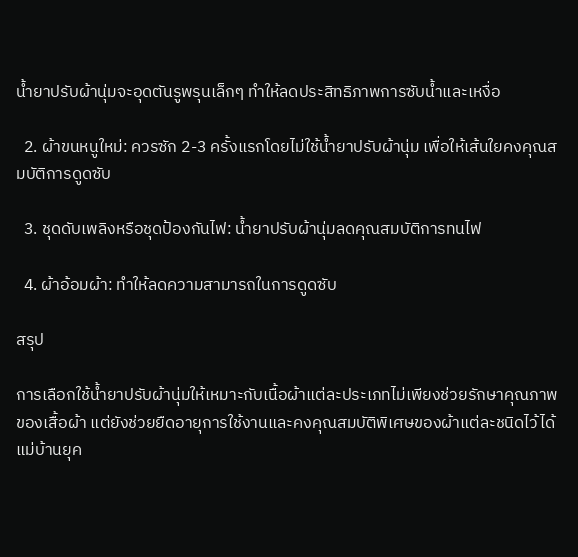น้ำยาปรับผ้านุ่มจะอุดตันรูพรุนเล็กๆ ทำให้ลดประสิทธิภาพการซับน้ำและเหงื่อ

  2. ผ้าขนหนูใหม่: ควรซัก 2-3 ครั้งแรกโดยไม่ใช้น้ำยาปรับผ้านุ่ม เพื่อให้เส้นใยคงคุณสมบัติการดูดซับ

  3. ชุดดับเพลิงหรือชุดป้องกันไฟ: น้ำยาปรับผ้านุ่มลดคุณสมบัติการทนไฟ

  4. ผ้าอ้อมผ้า: ทำให้ลดความสามารถในการดูดซับ

สรุป

การเลือกใช้น้ำยาปรับผ้านุ่มให้เหมาะกับเนื้อผ้าแต่ละประเภทไม่เพียงช่วยรักษาคุณภาพของเสื้อผ้า แต่ยังช่วยยืดอายุการใช้งานและคงคุณสมบัติพิเศษของผ้าแต่ละชนิดไว้ได้ แม่บ้านยุค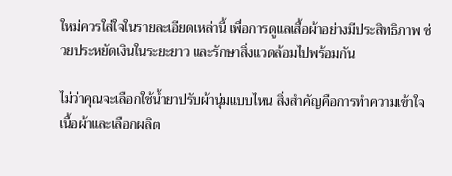ใหม่ควรใส่ใจในรายละเอียดเหล่านี้ เพื่อการดูแลเสื้อผ้าอย่างมีประสิทธิภาพ ช่วยประหยัดเงินในระยะยาว และรักษาสิ่งแวดล้อมไปพร้อมกัน

ไม่ว่าคุณจะเลือกใช้น้ำยาปรับผ้านุ่มแบบไหน สิ่งสำคัญคือการทำความเข้าใจเนื้อผ้าและเลือกผลิต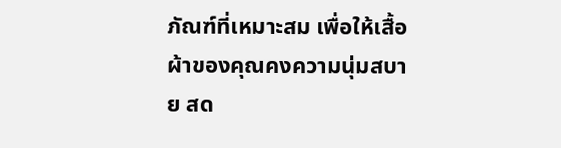ภัณฑ์ที่เหมาะสม เพื่อให้เสื้อผ้าของคุณคงความนุ่มสบาย สด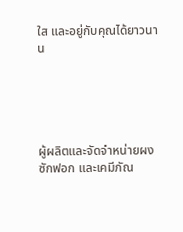ใส และอยู่กับคุณได้ยาวนาน





ผู้ผลิตและจัดจำหน่ายผงซักฟอก และเคมีภัณ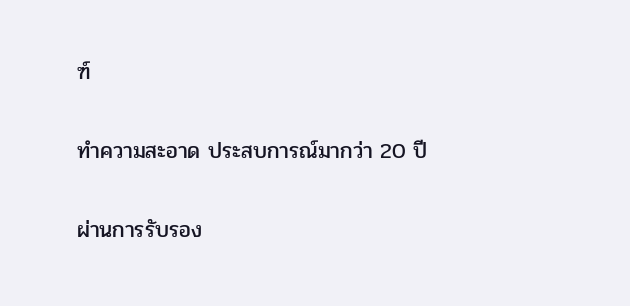ฑ์

ทำความสะอาด ประสบการณ์มากว่า 20 ปี

ผ่านการรับรอง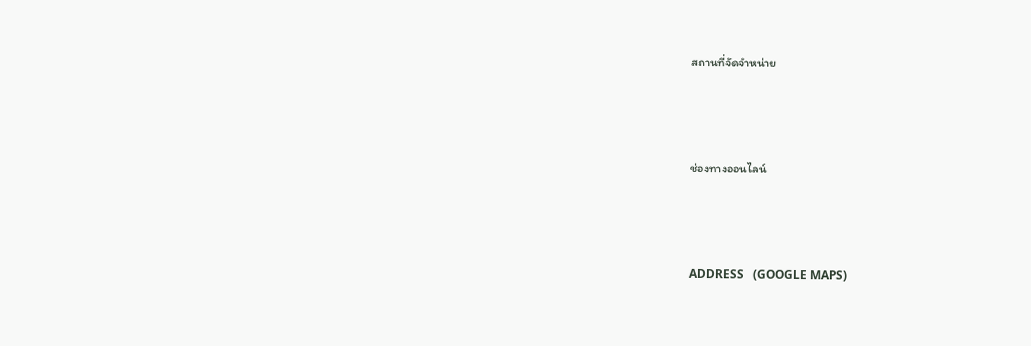สถานที่จัดจำหน่าย



ช่องทางออนไลน์



ADDRESS   (GOOGLE MAPS)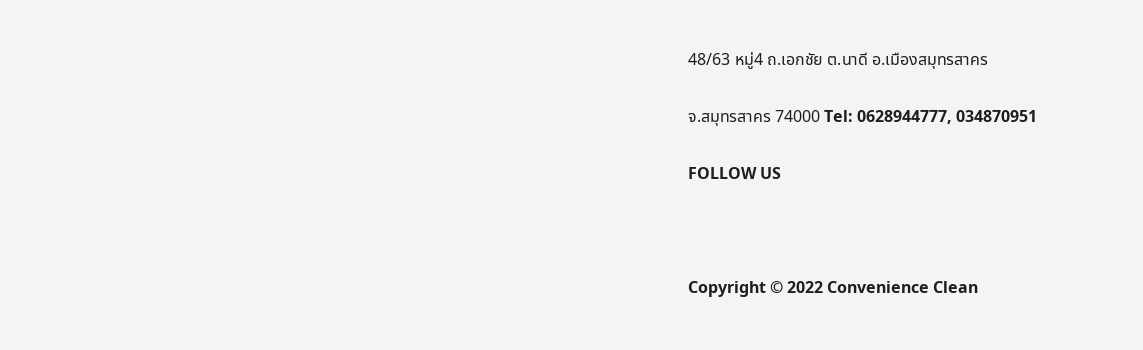48/63 หมู่4 ถ.เอกชัย ต.นาดี อ.เมืองสมุทรสาคร

จ.สมุทรสาคร 74000 Tel: 0628944777, 034870951

FOLLOW US



Copyright © 2022 Convenience Clean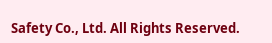Safety Co., Ltd. All Rights Reserved.